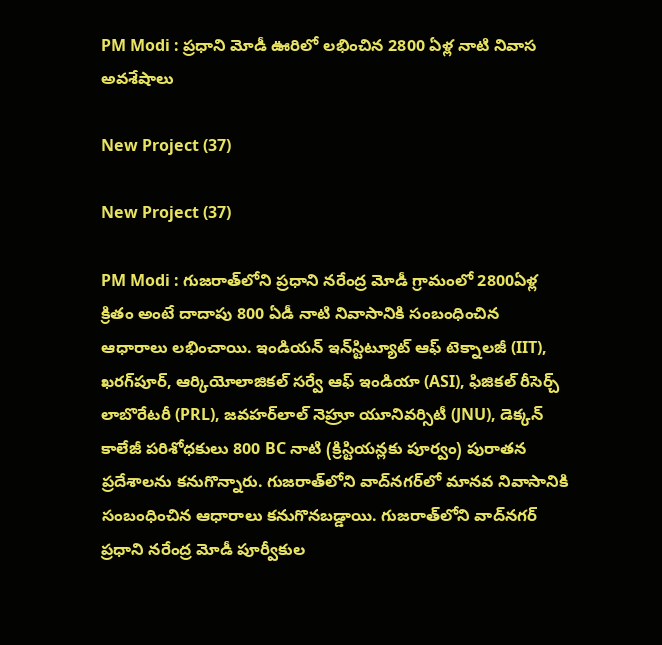PM Modi : ప్రధాని మోడీ ఊరిలో లభించిన 2800 ఏళ్ల నాటి నివాస అవశేషాలు

New Project (37)

New Project (37)

PM Modi : గుజరాత్‌లోని ప్రధాని నరేంద్ర మోడీ గ్రామంలో 2800ఏళ్ల క్రితం అంటే దాదాపు 800 ఏడీ నాటి నివాసానికి సంబంధించిన ఆధారాలు లభించాయి. ఇండియన్ ఇన్‌స్టిట్యూట్ ఆఫ్ టెక్నాలజీ (IIT), ఖరగ్‌పూర్, ఆర్కియోలాజికల్ సర్వే ఆఫ్ ఇండియా (ASI), ఫిజికల్ రీసెర్చ్ లాబొరేటరీ (PRL), జవహర్‌లాల్ నెహ్రూ యూనివర్సిటీ (JNU), డెక్కన్ కాలేజీ పరిశోధకులు 800 BC నాటి (క్రిస్టియన్లకు పూర్వం) పురాతన ప్రదేశాలను కనుగొన్నారు. గుజరాత్‌లోని వాద్‌నగర్‌లో మానవ నివాసానికి సంబంధించిన ఆధారాలు కనుగొనబడ్డాయి. గుజరాత్‌లోని వాద్‌నగర్‌ ప్రధాని నరేంద్ర మోడీ పూర్వీకుల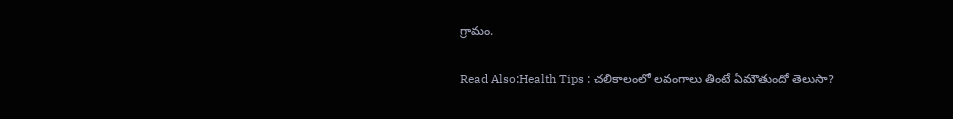గ్రామం.

Read Also:Health Tips : చలికాలంలో లవంగాలు తింటే ఏమౌతుందో తెలుసా?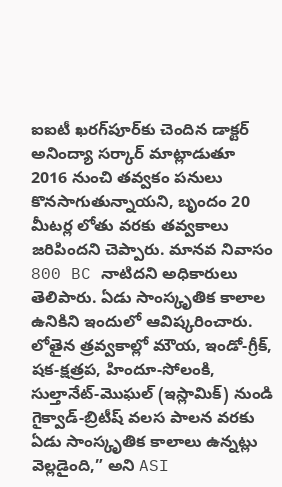ఐఐటీ ఖరగ్‌పూర్‌కు చెందిన డాక్టర్ అనింద్యా సర్కార్ మాట్లాడుతూ 2016 నుంచి తవ్వకం పనులు కొనసాగుతున్నాయని, బృందం 20 మీటర్ల లోతు వరకు తవ్వకాలు జరిపిందని చెప్పారు. మానవ నివాసం 800 BC నాటిదని అధికారులు తెలిపారు. ఏడు సాంస్కృతిక కాలాల ఉనికిని ఇందులో ఆవిష్కరించారు. లోతైన త్రవ్వకాల్లో మౌయ, ఇండో-గ్రీక్, షక-క్షత్రప, హిందూ-సోలంకి, సుల్తానేట్-మొఘల్ (ఇస్లామిక్) నుండి గైక్వాడ్-బ్రిటీష్ వలస పాలన వరకు ఏడు సాంస్కృతిక కాలాలు ఉన్నట్లు వెల్లడైంది,” అని ASI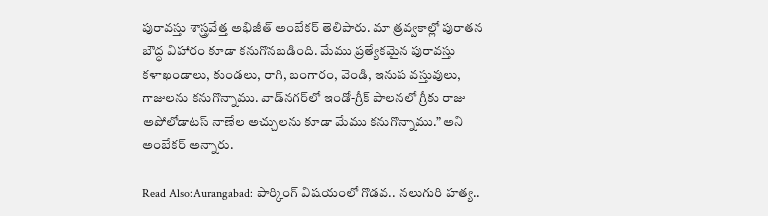పురావస్తు శాస్త్రవేత్త అభిజీత్ అంబేకర్ తెలిపారు. మా త్రవ్వకాల్లో పురాతన బౌద్ధ విహారం కూడా కనుగొనబడింది. మేము ప్రత్యేకమైన పురావస్తు కళాఖండాలు, కుండలు, రాగి, బంగారం, వెండి, ఇనుప వస్తువులు, గాజులను కనుగొన్నాము. వాడ్‌నగర్‌లో ఇండో-గ్రీక్ పాలనలో గ్రీకు రాజు అపోలోడాటస్ నాణేల అచ్చులను కూడా మేము కనుగొన్నాము.” అని అంబేకర్ అన్నారు.

Read Also:Aurangabad: పార్కింగ్ విషయంలో గొడవ.. నలుగురి హత్య..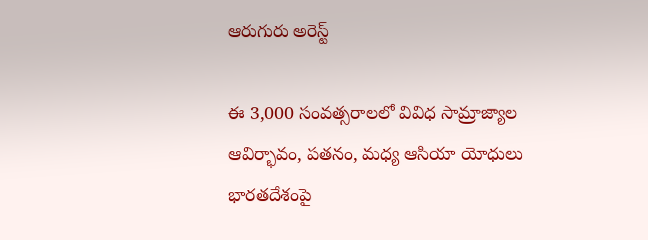ఆరుగురు అరెస్ట్

ఈ 3,000 సంవత్సరాలలో వివిధ సామ్రాజ్యాల ఆవిర్భావం, పతనం, మధ్య ఆసియా యోధులు భారతదేశంపై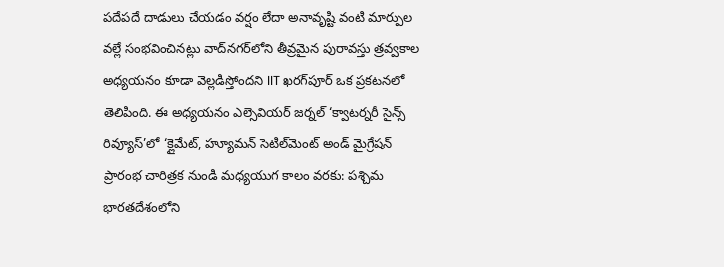పదేపదే దాడులు చేయడం వర్షం లేదా అనావృష్టి వంటి మార్పుల వల్లే సంభవించినట్లు వాద్‌నగర్‌లోని తీవ్రమైన పురావస్తు త్రవ్వకాల అధ్యయనం కూడా వెల్లడిస్తోందని IIT ఖరగ్‌పూర్ ఒక ప్రకటనలో తెలిపింది. ఈ అధ్యయనం ఎల్సెవియర్ జర్నల్ ‘క్వాటర్నరీ సైన్స్ రివ్యూస్’లో ‘క్లైమేట్, హ్యూమన్ సెటిల్‌మెంట్ అండ్ మైగ్రేషన్ ప్రారంభ చారిత్రక నుండి మధ్యయుగ కాలం వరకు: పశ్చిమ భారతదేశంలోని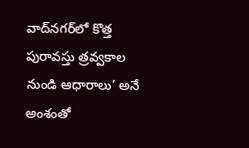వాద్‌నగర్‌లో కొత్త పురావస్తు త్రవ్వకాల నుండి ఆధారాలు’ అనే అంశంతో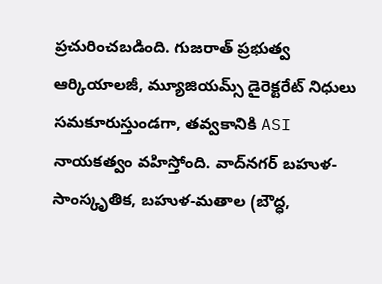ప్రచురించబడింది. గుజరాత్ ప్రభుత్వ ఆర్కియాలజీ, మ్యూజియమ్స్ డైరెక్టరేట్ నిధులు సమకూరుస్తుండగా, తవ్వకానికి ASI నాయకత్వం వహిస్తోంది. వాద్‌నగర్ బహుళ-సాంస్కృతిక, బహుళ-మతాల (బౌద్ధ,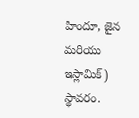హిందూ, జైన మరియు ఇస్లామిక్) స్థావరం.